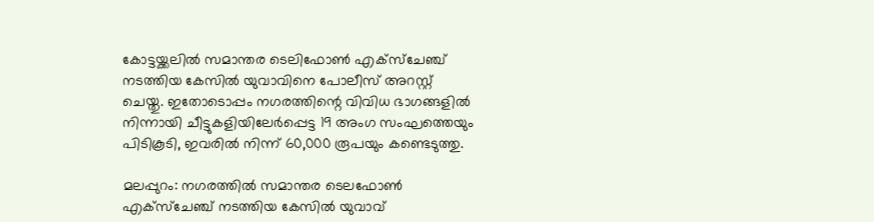കോട്ടയ്ക്കലിൽ സമാന്തര ടെലിഫോൺ എക്സ്ചേഞ്ച് നടത്തിയ കേസിൽ യുവാവിനെ പോലീസ് അറസ്റ്റ് ചെയ്തു. ഇതോടൊപ്പം നഗരത്തിന്റെ വിവിധ ഭാഗങ്ങളിൽ നിന്നായി ചീട്ടുകളിയിലേർപ്പെട്ട 19 അംഗ സംഘത്തെയും പിടികൂടി, ഇവരിൽ നിന്ന് 60,000 രൂപയും കണ്ടെടുത്തു.

മലപ്പുറം: നഗരത്തില്‍ സമാന്തര ടെലഫോണ്‍ എക്‌സ്‌ചേഞ്ച് നടത്തിയ കേസില്‍ യുവാവ്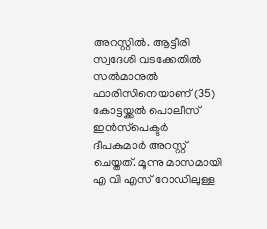അറസ്റ്റില്‍. ആട്ടീരി സ്വദേശി വടക്കേതില്‍ സല്‍മാനുല്‍ ഫാരിസിനെയാണ് (35) കോട്ടയ്ക്കല്‍ പൊലീസ് ഇന്‍സ്‌പെക്ടര്‍ ദീപകുമാര്‍ അറസ്റ്റ് ചെയ്തത്. മൂന്നു മാസമായി എ വി എസ് റോഡിലുള്ള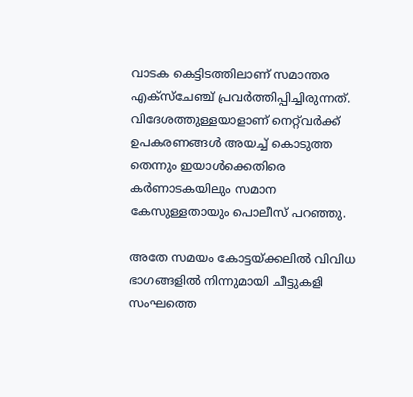വാടക കെട്ടിടത്തിലാണ് സമാന്തര എക്‌സ്‌ചേഞ്ച് പ്രവര്‍ത്തിപ്പിച്ചിരുന്നത്. വിദേശത്തുള്ളയാളാണ് നെറ്റ്‍വര്‍ക്ക് ഉപകരണങ്ങള്‍ അയച്ച് കൊടുത്ത തെന്നും ഇയാള്‍ക്കെതിരെ കര്‍ണാടകയിലും സമാന കേസുള്ളതായും പൊലീസ് പറഞ്ഞു.

അതേ സമയം കോട്ടയ്ക്കലില്‍ വിവിധ ഭാഗങ്ങളില്‍ നിന്നുമായി ചീട്ടുകളി സംഘത്തെ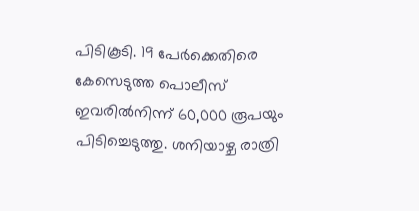പിടികൂടി. 19 പേര്‍ക്കെതിരെ കേസെടുത്ത പൊലീസ് ഇവരില്‍നിന്ന് 60,000 രൂപയും പിടിച്ചെടുത്തു. ശനിയാഴ്ച രാത്രി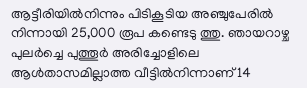ആട്ടീരിയില്‍നിന്നും പിടികൂടിയ അഞ്ചുപേരില്‍ നിന്നായി 25,000 രൂപ കണ്ടെടു ത്തു. ഞായറാഴ്ച പുലര്‍ച്ചെ പുത്തൂര്‍ അരിച്ചോളിലെ ആള്‍താസമില്ലാത്ത വീട്ടില്‍നിന്നാണ് 14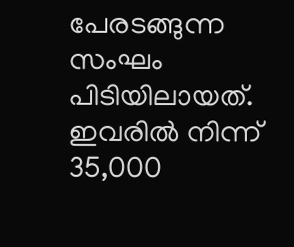പേരടങ്ങുന്ന സംഘം പിടിയിലായത്. ഇവരില്‍ നിന്ന് 35,000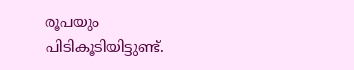രൂപയും പിടികൂടിയിട്ടുണ്ട്.